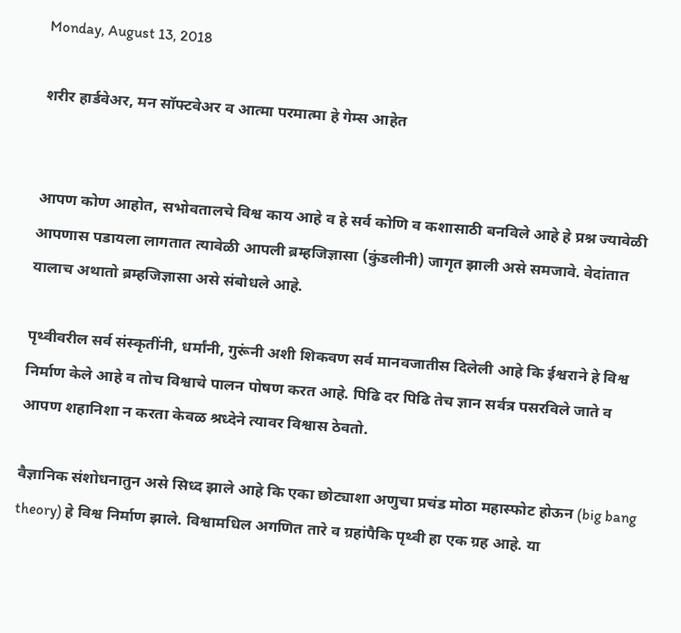Monday, August 13, 2018

शरीर हार्डवेअर, मन सॉफ्टवेअर व आत्मा परमात्मा हे गेम्स आहेत


आपण कोण आहोत, सभोवतालचे विश्व काय आहे व हे सर्व कोणि व कशासाठी बनविले आहे हे प्रश्न ज्यावेळी आपणास पडायला लागतात त्यावेळी आपली ब्रम्हजिज्ञासा (कुंडलीनी) जागृत झाली असे समजावे. वेदांतात यालाच अथातो ब्रम्हजिज्ञासा असे संबोधले आहे.

पृथ्वीवरील सर्व संस्कृतींनी, धर्मांनी, गुरूंनी अशी शिकवण सर्व मानवजातीस दिलेली आहे कि ईश्वराने हे विश्व निर्माण केले आहे व तोच विश्वाचे पालन पोषण करत आहे. पिढि दर पिढि तेच ज्ञान सर्वत्र पसरविले जाते व आपण शहानिशा न करता केवळ श्रध्देने त्यावर विश्वास ठेवतो.

वैज्ञानिक संशोधनातुन असे सिध्द झाले आहे कि एका छोट्याशा अणुचा प्रचंड मोठा महास्फोट होऊन (big bang theory) हे विश्व निर्माण झाले. विश्वामधिल अगणित तारे व ग्रहांपैकि पृथ्वी हा एक ग्रह आहे. या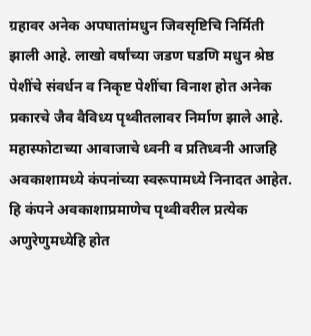ग्रहावर अनेक अपघातांमधुन जिवसृष्टिचि निर्मिती झाली आहे. लाखो वर्षांच्या जडण घडणि मधुन श्रेष्ठ पेशींचे संवर्धन व निकृष्ट पेशींचा विनाश होत अनेक प्रकारचे जैव वैविध्य पृथ्वीतलावर निर्माण झाले आहे. महास्फोटाच्या आवाजाचे ध्वनी व प्रतिध्वनी आजहि अवकाशामध्ये कंपनांच्या स्वरूपामध्ये निनादत आहेत. हि कंपने अवकाशाप्रमाणेच पृथ्वीवरील प्रत्येक अणुरेणुमध्येहि होत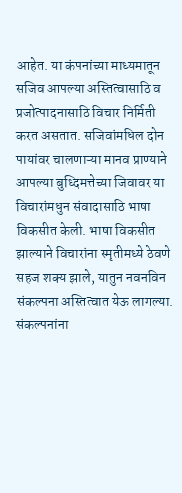आहेत. या कंपनांच्या माध्यमातून सजिव आपल्या अस्तित्वासाठि व प्रजोत्पादनासाठि विचार निर्मिती करत असतात. सजिवांमधिल दोन पायांवर चालणाऱ्या मानव प्राण्याने आपल्या बुध्दिमत्तेच्या जिवावर या विचारांमधुन संवादासाठि भाषा विकसीत केली. भाषा विकसीत झाल्याने विचारांना स्मृतीमध्ये ठेवणे सहज शक्य झाले, यातुन नवनविन संकल्पना अस्तित्वात येऊ लागल्या. संकल्पनांना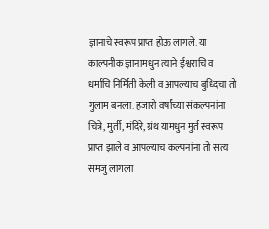ज्ञानाचे स्वरूप प्राप्त होऊ लागले. या काल्पनीक ज्ञानामधुन त्याने ईश्वराचि व धर्माचि निर्मिती केली व आपल्याच बुध्दिचा तो गुलाम बनला. हजारो वर्षांच्या संकल्पनांना चित्रे, मुर्ती, मंदिरे, ग्रंथ यामधुन मुर्त स्वरूप प्राप्त झाले व आपल्याच कल्पनांना तो सत्य समजु लागला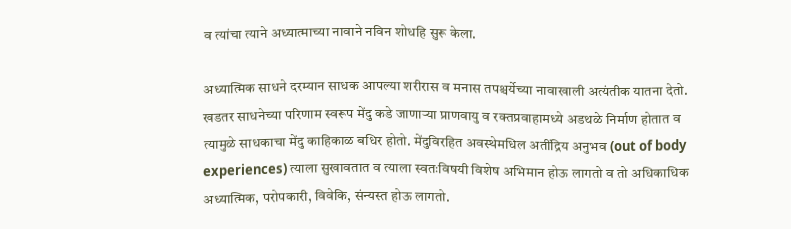व त्यांचा त्याने अध्यात्माच्या नावाने नविन शोधहि सुरू केला.

अध्यात्मिक साधने दरम्यान साधक आपल्या शरीरास व मनास तपश्चर्येच्या नावाखाली अत्यंतीक यातना देतो. खडतर साधनेच्या परिणाम स्वरूप मेंदु कडे जाणाऱ्या प्राणवायु व रक्तप्रवाहामध्ये अडथळे निर्माण होतात व त्यामुळे साधकाचा मेंदु काहिकाळ बधिर होतो. मेंदुविरहित अवस्थेमधिल अतींद्रिय अनुभव (out of body experiences) त्याला सुखावतात व त्याला स्वतःविषयी विशेष अभिमान होऊ लागतो व तो अधिकाधिक अध्यात्मिक, परोपकारी, विवेकि, संन्यस्त होऊ लागतो.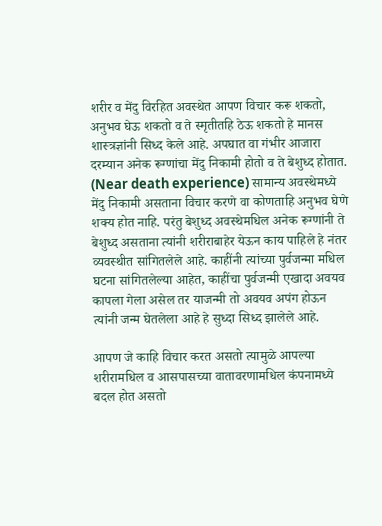शरीर व मेंदु विरहित अवस्थेत आपण विचार करू शकतो, अनुभव घेऊ शकतो व ते स्मृतीतहि ठेऊ शकतो हे मानस शास्त्रज्ञांनी सिध्द केले आहे. अपघात वा गंभीर आजारा दरम्यान अनेक रूग्णांचा मेंदु निकामी होतो व ते बेशुध्द होतात. (Near death experience) सामान्य अवस्थेमध्ये मेंदु निकामी असताना विचार करणे वा कोणताहि अनुभव घेणे शक्य होत नाहि. परंतु बेशुध्द अवस्थेमधिल अनेक रूग्णांनी ते बेशुध्द असताना त्यांनी शरीराबाहेर येऊन काय पाहिले हे नंतर व्यवस्थीत सांगितलेले आहे. काहींनी त्यांच्या पुर्वजन्मा मधिल घटना सांगितलेल्या आहेत, काहींचा पुर्वजन्मी एखादा अवयव कापला गेला असेल तर याजन्मी तो अवयव अपंग होऊन त्यांनी जन्म घेतलेला आहे हे सुध्दा सिध्द झालेले आहे.

आपण जे काहि विचार करत असतो त्यामुळे आपल्या शरीरामधिल व आसपासच्या वातावरणामधिल कंपनामध्ये बदल होत असतो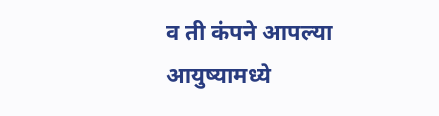व ती कंपने आपल्या आयुष्यामध्ये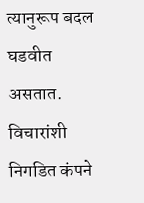त्यानुरूप बदल घडवीत असतात. विचारांशी निगडित कंपने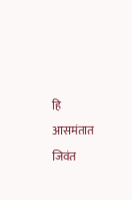हि आसमंतात जिवंत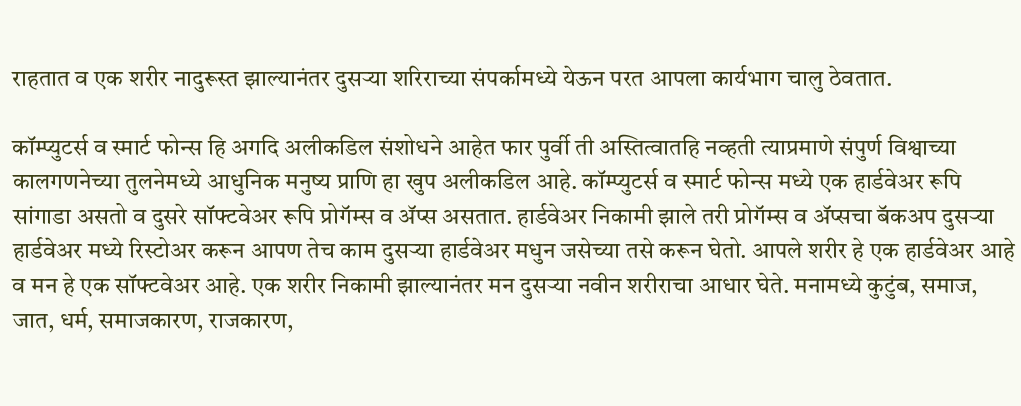राहतात व एक शरीर नादुरूस्त झाल्यानंतर दुसऱ्या शरिराच्या संपर्कामध्ये येऊन परत आपला कार्यभाग चालु ठेवतात.

कॉम्प्युटर्स व स्मार्ट फोन्स हि अगदि अलीकडिल संशोधने आहेत फार पुर्वी ती अस्तित्वातहि नव्हती त्याप्रमाणे संपुर्ण विश्वाच्या कालगणनेच्या तुलनेमध्ये आधुनिक मनुष्य प्राणि हा खुप अलीकडिल आहे. कॉम्प्युटर्स व स्मार्ट फोन्स मध्ये एक हार्डवेअर रूपि सांगाडा असतो व दुसरे सॉफ्टवेअर रूपि प्रोगॅम्स व ॲप्स असतात. हार्डवेअर निकामी झाले तरी प्रोगॅम्स व ॲप्सचा बॅकअप दुसऱ्या हार्डवेअर मध्ये रिस्टोअर करून आपण तेच काम दुसऱ्या हार्डवेअर मधुन जसेच्या तसे करून घेतो. आपले शरीर हे एक हार्डवेअर आहे व मन हे एक सॉफ्टवेअर आहे. एक शरीर निकामी झाल्यानंतर मन दुसऱ्या नवीन शरीराचा आधार घेते. मनामध्ये कुटुंब, समाज, जात, धर्म, समाजकारण, राजकारण,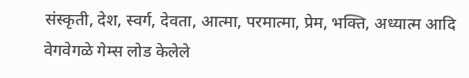संस्कृती, देश, स्वर्ग, देवता, आत्मा, परमात्मा, प्रेम, भक्ति, अध्यात्म आदि वेगवेगळे गेम्स लोड केलेले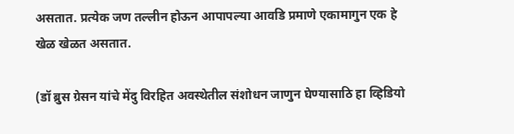असतात. प्रत्येक जण तल्लीन होऊन आपापल्या आवडि प्रमाणे एकामागुन एक हे खेळ खेळत असतात.

(डॉ ब्रुस ग्रेसन यांचे मेंदु विरहित अवस्थेतील संशोधन जाणुन घेण्यासाठि हा व्हिडियो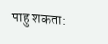पाहु शकता: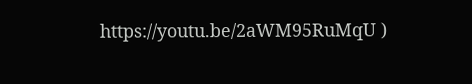https://youtu.be/2aWM95RuMqU )